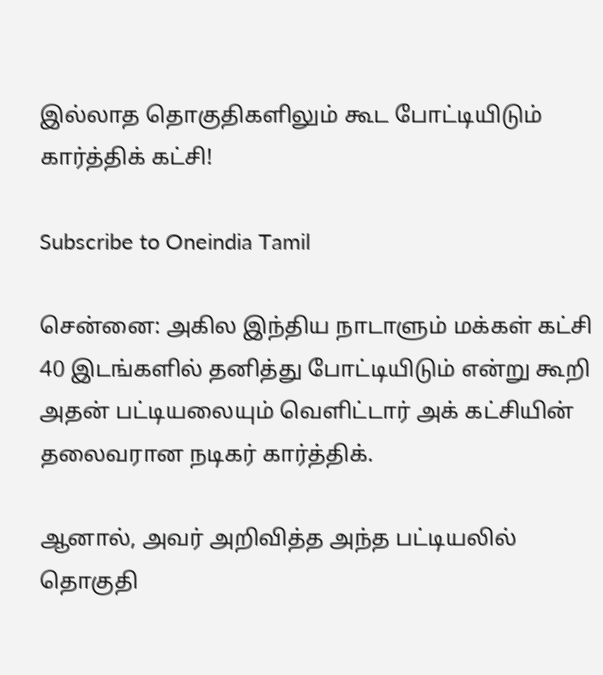இல்லாத தொகுதிகளிலும் கூட போட்டியிடும் கார்த்திக் கட்சி!

Subscribe to Oneindia Tamil

சென்னை: அகில இந்திய நாடாளும் மக்கள் கட்சி 40 இடங்களில் தனித்து போட்டியிடும் என்று கூறி அதன் பட்டியலையும் வெளிட்டார் அக் கட்சியின் தலைவரான நடிகர் கார்த்திக்.

ஆனால், அவர் அறிவித்த அந்த பட்டியலில் தொகுதி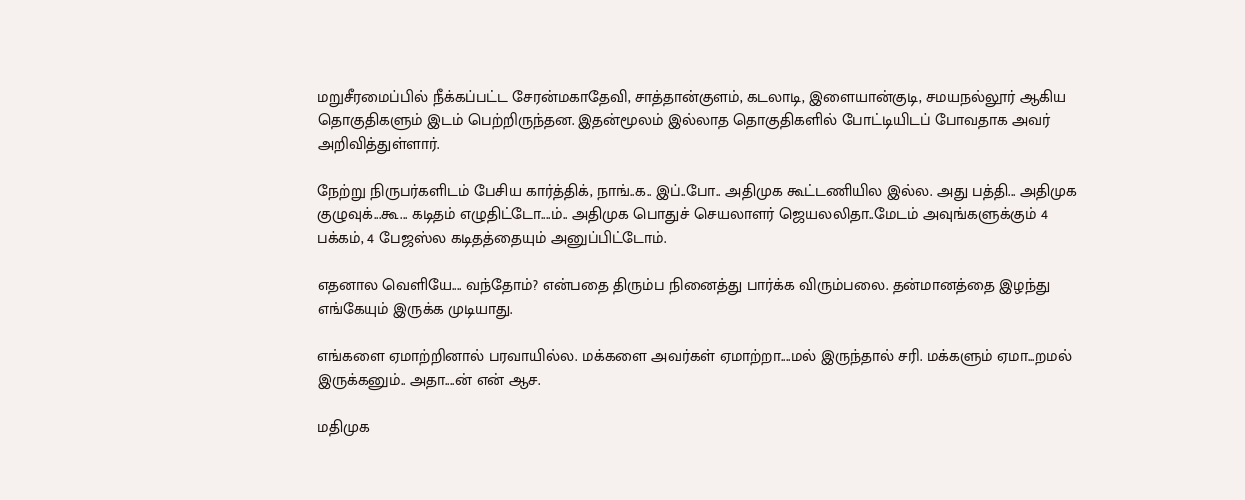மறுசீரமைப்பில் நீக்கப்பட்ட சேரன்மகாதேவி, சாத்தான்குளம், கடலாடி, இளையான்குடி, சமயநல்லூர் ஆகிய தொகுதிகளும் இடம் பெற்றிருந்தன. இதன்மூலம் இல்லாத தொகுதிகளில் போட்டியிடப் போவதாக அவர் அறிவித்துள்ளார்.

நேற்று நிருபர்களிடம் பேசிய கார்த்திக், நாங்..க.. இப்..போ.. அதிமுக கூட்டணியில இல்ல. அது பத்தி... அதிமுக குழுவுக்...கூ... கடிதம் எழுதிட்டோ....ம்.. அதிமுக பொதுச் செயலாளர் ஜெயலலிதா..மேடம் அவுங்களுக்கும் 4 பக்கம், 4 பேஜஸ்ல கடிதத்தையும் அனுப்பிட்டோம்.

எதனால வெளியே.... வந்தோம்? என்பதை திரும்ப நினைத்து பார்க்க விரும்பலை. தன்மானத்தை இழந்து எங்கேயும் இருக்க முடியாது.

எங்களை ஏமாற்றினால் பரவாயில்ல. மக்களை அவர்கள் ஏமாற்றா....மல் இருந்தால் சரி. மக்களும் ஏமா...றமல் இருக்கனும்.. அதா....ன் என் ஆச.

மதிமுக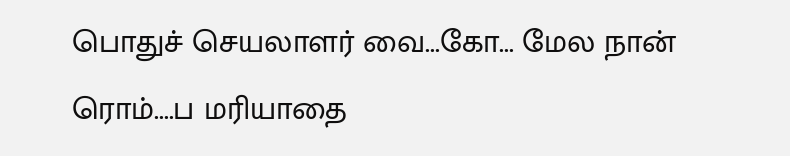பொதுச் செயலாளர் வை...கோ... மேல நான் ரொம்....ப மரியாதை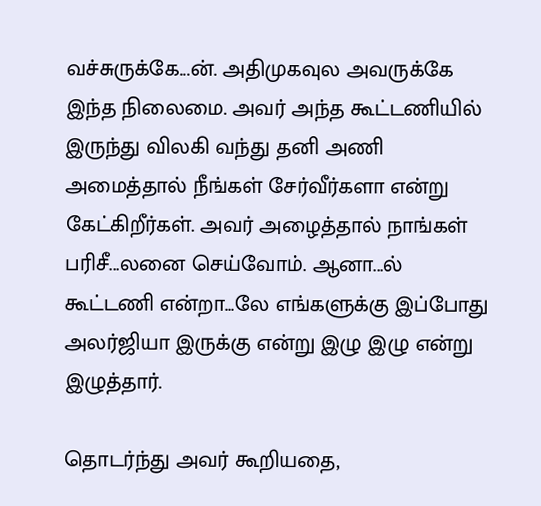வச்சுருக்கே...ன். அதிமுகவுல அவருக்கே இந்த நிலைமை. அவர் அந்த கூட்டணியில் இருந்து விலகி வந்து தனி அணி அமைத்தால் நீங்கள் சேர்வீர்களா என்று கேட்கிறீர்கள். அவர் அழைத்தால் நாங்கள் பரிசீ...லனை செய்வோம். ஆனா...ல் கூட்டணி என்றா...லே எங்களுக்கு இப்போது அலர்ஜியா இருக்கு என்று இழு இழு என்று இழுத்தார்.

தொடர்ந்து அவர் கூறியதை,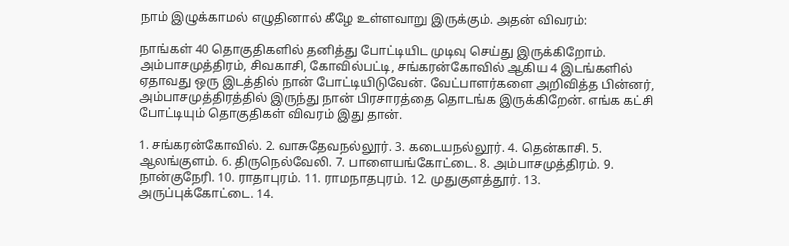நாம் இழுக்காமல் எழுதினால் கீழே உள்ளவாறு இருக்கும். அதன் விவரம்:

நாங்கள் 40 தொகுதிகளில் தனித்து போட்டியிட முடிவு செய்து இருக்கிறோம். அம்பாசமுத்திரம், சிவகாசி, கோவில்பட்டி, சங்கரன்கோவில் ஆகிய 4 இடங்களில் ஏதாவது ஒரு இடத்தில் நான் போட்டியிடுவேன். வேட்பாளர்களை அறிவித்த பின்னர், அம்பாசமுத்திரத்தில் இருந்து நான் பிரசாரத்தை தொடங்க இருக்கிறேன். எங்க கட்சி போட்டியும் தொகுதிகள் விவரம் இது தான்.

1. சங்கரன்கோவில். 2. வாசுதேவநல்லூர். 3. கடையநல்லூர். 4. தென்காசி. 5. ஆலங்குளம். 6. திருநெல்வேலி. 7. பாளையங்கோட்டை. 8. அம்பாசமுத்திரம். 9. நான்குநேரி. 10. ராதாபுரம். 11. ராமநாதபுரம். 12. முதுகுளத்தூர். 13. அருப்புக்கோட்டை. 14.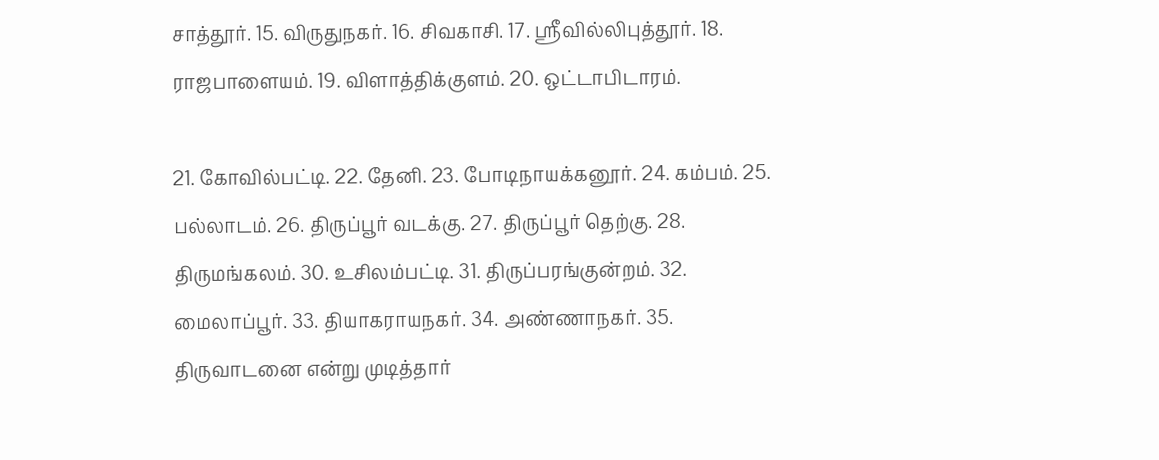சாத்தூர். 15. விருதுநகர். 16. சிவகாசி. 17. ஸ்ரீவில்லிபுத்தூர். 18. ராஜபாளையம். 19. விளாத்திக்குளம். 20. ஒட்டாபிடாரம்.

21. கோவில்பட்டி. 22. தேனி. 23. போடிநாயக்கனூர். 24. கம்பம். 25. பல்லாடம். 26. திருப்பூர் வடக்கு. 27. திருப்பூர் தெற்கு. 28. திருமங்கலம். 30. உசிலம்பட்டி. 31. திருப்பரங்குன்றம். 32. மைலாப்பூர். 33. தியாகராயநகர். 34. அண்ணாநகர். 35. திருவாடனை என்று முடித்தார்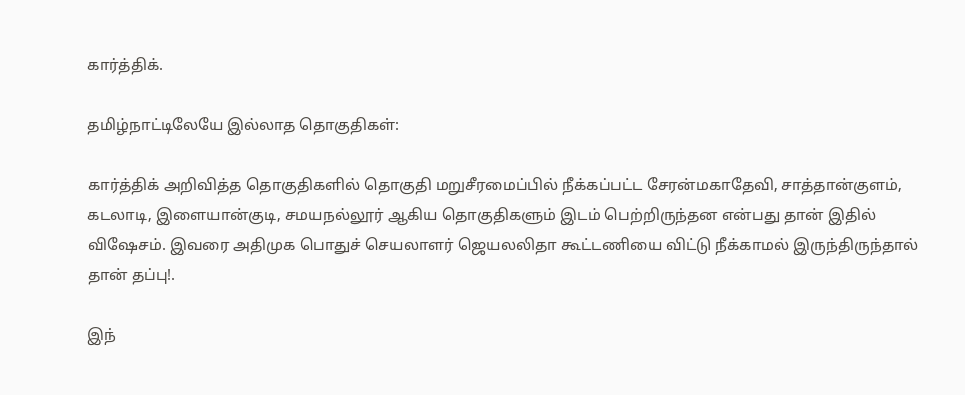கார்த்திக்.

தமிழ்நாட்டிலேயே இல்லாத தொகுதிகள்:

கார்த்திக் அறிவித்த தொகுதிகளில் தொகுதி மறுசீரமைப்பில் நீக்கப்பட்ட சேரன்மகாதேவி, சாத்தான்குளம், கடலாடி, இளையான்குடி, சமயநல்லூர் ஆகிய தொகுதிகளும் இடம் பெற்றிருந்தன என்பது தான் இதில் விஷேசம். இவரை அதிமுக பொதுச் செயலாளர் ஜெயலலிதா கூட்டணியை விட்டு நீக்காமல் இருந்திருந்தால் தான் தப்பு!.

இந்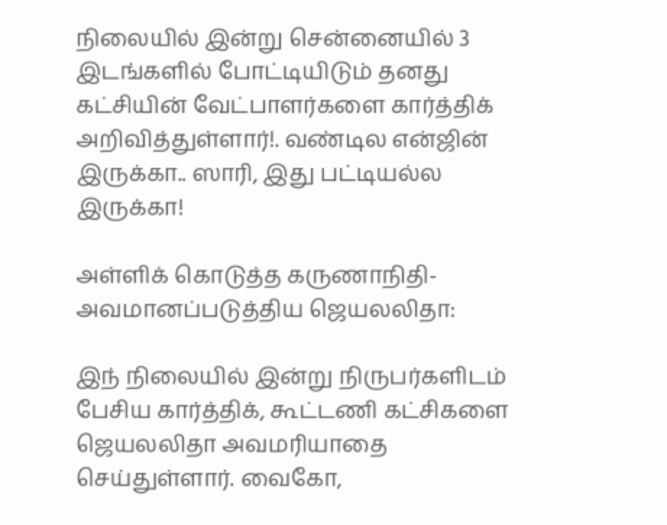நிலையில் இன்று சென்னையில் 3 இடங்களில் போட்டியிடும் தனது கட்சியின் வேட்பாளர்களை கார்த்திக் அறிவித்துள்ளார்!. வண்டில என்ஜின் இருக்கா.. ஸாரி, இது பட்டியல்ல இருக்கா!

அள்ளிக் கொடுத்த கருணாநிதி-அவமானப்படுத்திய ஜெயலலிதா:

இந் நிலையில் இன்று நிருபர்களிடம் பேசிய கார்த்திக், கூட்டணி கட்சிகளை ஜெயலலிதா அவமரியாதை செய்துள்ளார். வைகோ,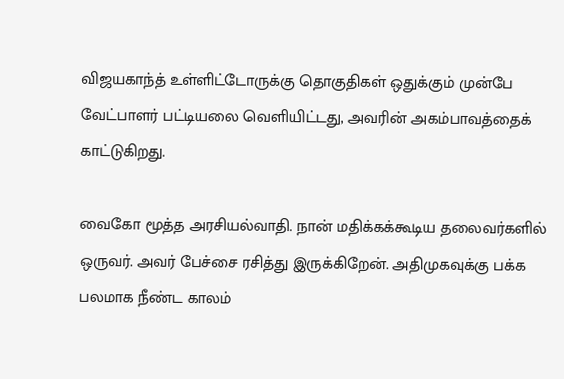விஜயகாந்த் உள்ளிட்டோருக்கு தொகுதிகள் ஒதுக்கும் முன்பே வேட்பாளர் பட்டியலை வெளியிட்டது, அவரின் அகம்பாவத்தைக் காட்டுகிறது.

வைகோ மூத்த அரசியல்வாதி. நான் மதிக்கக்கூடிய தலைவர்களில் ஒருவர். அவர் பேச்சை ரசித்து இருக்கிறேன். அதிமுகவுக்கு பக்க பலமாக நீண்ட காலம்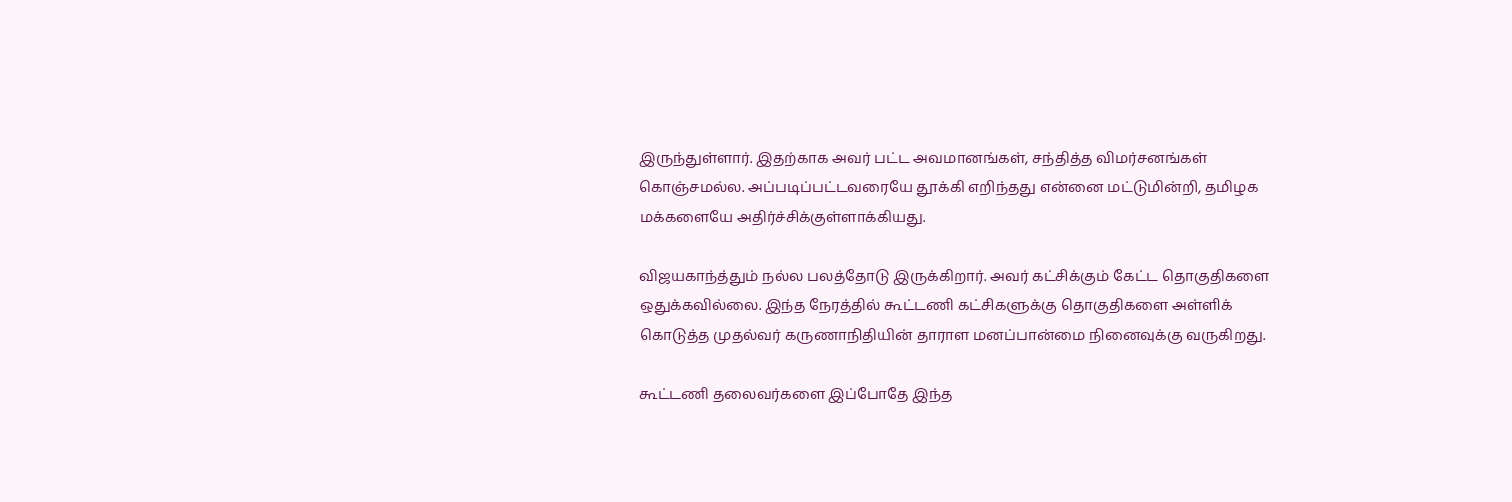இருந்துள்ளார். இதற்காக அவர் பட்ட அவமானங்கள், சந்தித்த விமர்சனங்கள் கொஞ்சமல்ல. அப்படிப்பட்டவரையே தூக்கி எறிந்தது என்னை மட்டுமின்றி, தமிழக மக்களையே அதிர்ச்சிக்குள்ளாக்கியது.

விஜயகாந்த்தும் நல்ல பலத்தோடு இருக்கிறார். அவர் கட்சிக்கும் கேட்ட தொகுதிகளை ஒதுக்கவில்லை. இந்த நேரத்தில் கூட்டணி கட்சிகளுக்கு தொகுதிகளை அள்ளிக் கொடுத்த முதல்வர் கருணாநிதியின் தாராள மனப்பான்மை நினைவுக்கு வருகிறது.

கூட்டணி தலைவர்களை இப்போதே இந்த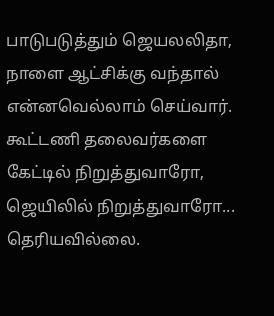பாடுபடுத்தும் ஜெயலலிதா, நாளை ஆட்சிக்கு வந்தால் என்னவெல்லாம் செய்வார். கூட்டணி தலைவர்களை கேட்டில் நிறுத்துவாரோ, ஜெயிலில் நிறுத்துவாரோ... தெரியவில்லை.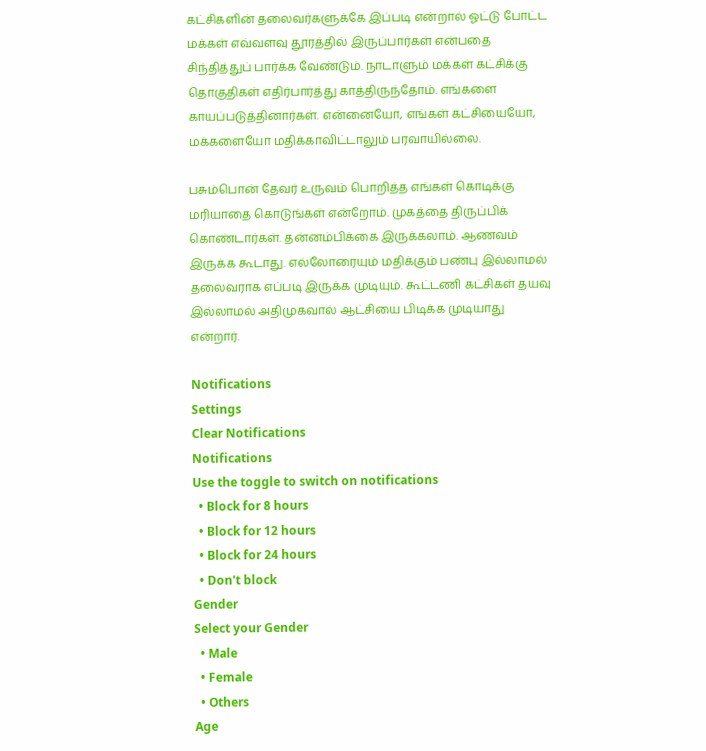கட்சிகளின் தலைவர்களுக்கே இப்படி என்றால் ஓட்டு போட்ட மக்கள் எவ்வளவு தூரத்தில் இருப்பார்கள் என்பதை சிந்தித்துப் பார்க்க வேண்டும். நாடாளும் மக்கள் கட்சிக்கு தொகுதிகள் எதிர்பார்த்து காத்திருந்தோம். எங்களை காயப்படுத்தினார்கள். என்னையோ, எங்கள் கட்சியையோ, மக்களையோ மதிக்காவிட்டாலும் பரவாயில்லை.

பசும்பொன் தேவர் உருவம் பொறித்த எங்கள் கொடிக்கு மரியாதை கொடுங்கள் என்றோம். முகத்தை திருப்பிக் கொண்டார்கள். தன்னம்பிக்கை இருக்கலாம். ஆணவம் இருக்க கூடாது. எல்லோரையும் மதிக்கும் பண்பு இல்லாமல் தலைவராக எப்படி இருக்க முடியும். கூட்டணி கட்சிகள் தயவு இல்லாமல் அதிமுகவால் ஆட்சியை பிடிக்க முடியாது என்றார்.

Notifications
Settings
Clear Notifications
Notifications
Use the toggle to switch on notifications
  • Block for 8 hours
  • Block for 12 hours
  • Block for 24 hours
  • Don't block
Gender
Select your Gender
  • Male
  • Female
  • Others
Age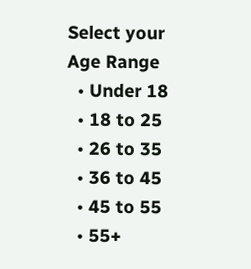Select your Age Range
  • Under 18
  • 18 to 25
  • 26 to 35
  • 36 to 45
  • 45 to 55
  • 55+